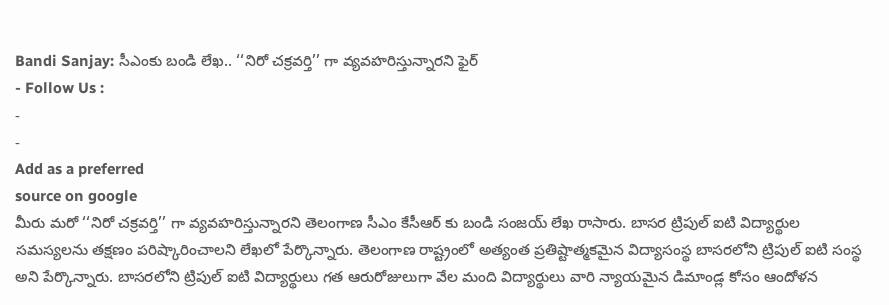Bandi Sanjay: సీఎంకు బండి లేఖ.. ‘‘నిరో చక్రవర్తి’’ గా వ్యవహరిస్తున్నారని ఫైర్
- Follow Us :
-
-
Add as a preferred
source on google
మీరు మరో ‘‘నిరో చక్రవర్తి’’ గా వ్యవహరిస్తున్నారని తెలంగాణ సీఎం కేసీఆర్ కు బండి సంజయ్ లేఖ రాసారు. బాసర ట్రిపుల్ ఐటి విద్యార్థుల సమస్యలను తక్షణం పరిష్కారించాలని లేఖలో పేర్కొన్నారు. తెలంగాణ రాష్ట్రంలో అత్యంత ప్రతిష్టాత్మకమైన విద్యాసంస్థ బాసరలోని ట్రిపుల్ ఐటి సంస్థ అని పేర్కొన్నారు. బాసరలోని ట్రిపుల్ ఐటి విద్యార్థులు గత ఆరురోజులుగా వేల మంది విద్యార్థులు వారి న్యాయమైన డిమాండ్ల కోసం ఆందోళన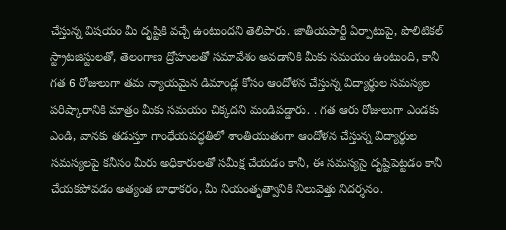చేస్తున్న విషయం మీ దృష్టికి వచ్చే ఉంటుందని తెలిపారు. జాతీయపార్టీ ఏర్పాటుపై, పొలిటికల్ స్ట్రాటజిస్టులతో, తెలంగాణ ద్రోహులతో సమావేశం అవడానికి మీకు సమయం ఉంటుంది, కానీ గత 6 రోజులుగా తమ న్యాయమైన డిమాండ్ల కోసం ఆందోళన చేస్తున్న విద్యార్థుల సమస్యల పరిష్కారానికి మాత్రం మీకు సమయం చిక్కదని మండిపడ్డారు. . గత ఆరు రోజులుగా ఎండకు ఎండి, వానకు తడుస్తూ గాంధేయపద్ధతిలో శాంతియుతంగా ఆందోళన చేస్తున్న విద్యార్థుల సమస్యలపై కనీసం మీరు అధికారులతో సమీక్ష చేయడం కానీ, ఈ సమస్యసై దృష్టిపెట్టడం కానీ చేయకపోవడం అత్యంత బాధాకరం, మీ నియంతృత్వానికి నిలువెత్తు నిదర్శనం.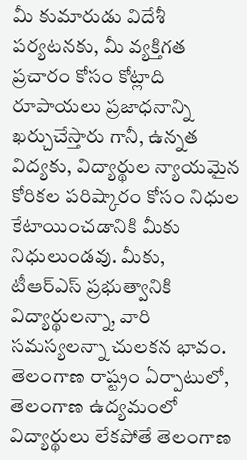మీ కుమారుడు విదేశీ పర్యటనకు, మీ వ్యక్తిగత ప్రచారం కోసం కోట్లాది రూపాయలు ప్రజాధనాన్ని ఖర్చుచేస్తారు గానీ, ఉన్నత విద్యకు, విద్యార్థుల న్యాయమైన కోరికల పరిష్కారం కోసం నిధుల కేటాయించడానికి మీకు నిధులుండవు. మీకు, టీఆర్ఎస్ ప్రభుత్వానికి విద్యార్థులన్నా, వారి సమస్యలన్నా చులకన భావం. తెలంగాణ రాష్ట్రం ఏర్పాటులో, తెలంగాణ ఉద్యమంలో విద్యార్థులు లేకపోతే తెలంగాణ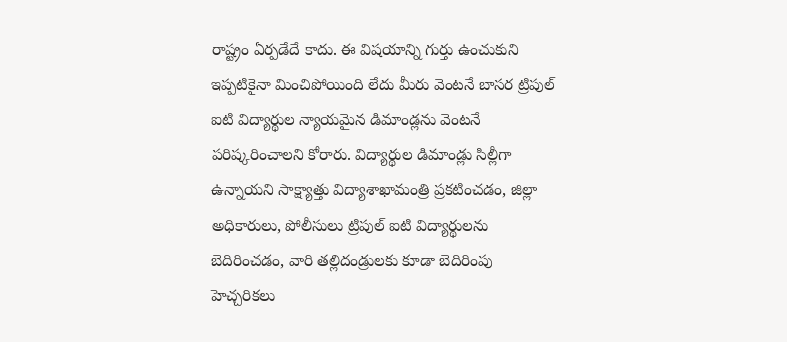రాష్ట్రం ఏర్పడేదే కాదు. ఈ విషయాన్ని గుర్తు ఉంచుకుని ఇప్పటికైనా మించిపోయింది లేదు మీరు వెంటనే బాసర ట్రిపుల్ ఐటి విద్యార్థుల న్యాయమైన డిమాండ్లను వెంటనే పరిష్కరించాలని కోరారు. విద్యార్థుల డిమాండ్లు సిల్లీగా ఉన్నాయని సాక్ష్యాత్తు విద్యాశాఖామంత్రి ప్రకటించడం, జిల్లా అధికారులు, పోలీసులు ట్రిపుల్ ఐటి విద్యార్థులను బెదిరించడం, వారి తల్లిదండ్రులకు కూడా బెదిరింపు హెచ్చరికలు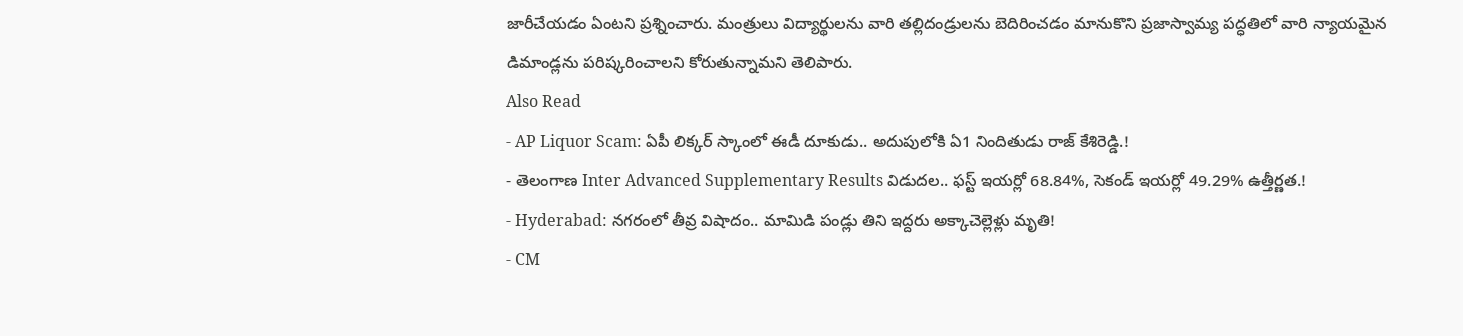జారీచేయడం ఏంటని ప్రశ్నించారు. మంత్రులు విద్యార్థులను వారి తల్లిదండ్రులను బెదిరించడం మానుకొని ప్రజాస్వామ్య పద్ధతిలో వారి న్యాయమైన డిమాండ్లను పరిష్కరించాలని కోరుతున్నామని తెలిపారు.
Also Read
- AP Liquor Scam: ఏపీ లిక్కర్ స్కాంలో ఈడీ దూకుడు.. అదుపులోకి ఏ1 నిందితుడు రాజ్ కేశిరెడ్డి.!
- తెలంగాణ Inter Advanced Supplementary Results విడుదల.. ఫస్ట్ ఇయర్లో 68.84%, సెకండ్ ఇయర్లో 49.29% ఉత్తీర్ణత.!
- Hyderabad: నగరంలో తీవ్ర విషాదం.. మామిడి పండ్లు తిని ఇద్దరు అక్కాచెల్లెళ్లు మృతి!
- CM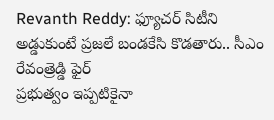Revanth Reddy: ఫ్యూచర్ సిటీని అడ్డుకుంటే ప్రజలే బండకేసి కొడతారు.. సీఎం రేవంత్రెడ్డి ఫైర్
ప్రభుత్వం ఇప్పటికైనా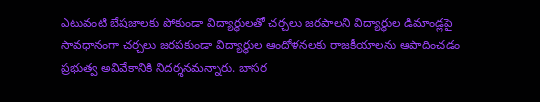ఎటువంటి బేషజాలకు పోకుండా విద్యార్థులతో చర్చలు జరపాలని విద్యార్థుల డిమాండ్లపై సావధానంగా చర్చలు జరపకుండా విద్యార్థుల ఆందోళనలకు రాజకీయాలను ఆపాదించడం ప్రభుత్వ అవివేకానికి నిదర్శనమన్నారు. బాసర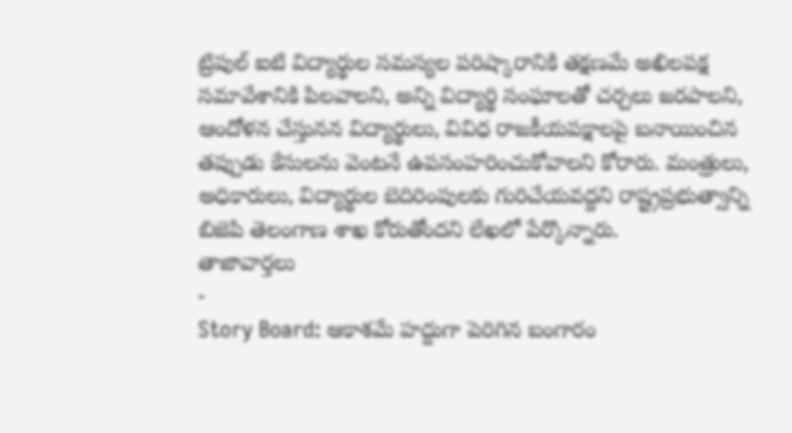ట్రిపుల్ ఐటి విద్యార్థుల సమస్యల పరిష్కారానికి తక్షణమే అఖిలపక్ష సమావేశానికి పిలవాలని, అన్ని విద్యార్థి సంఘాలతో చర్చలు జరపాలని, ఆందోళన చేస్తునన విద్యార్థులు, వివిధ రాజకీయపక్షాలపై బనాయించిన తప్పుడు కేసులను వెంటనే ఉపసంహరించుకోవాలని కోరారు. మంత్రులు, అధికారులు, విద్యార్థుల బెదిరింపులకు గురిచేయవద్దని రాష్ట్రప్రభుత్వాన్ని బిజెపి తెలంగాణ శాఖ కోరుతోందని లేఖలో పేర్కొన్నారు.
తాజావార్తలు
-
Story Board: ఆకాశమే హద్దుగా పెరిగిన బంగారం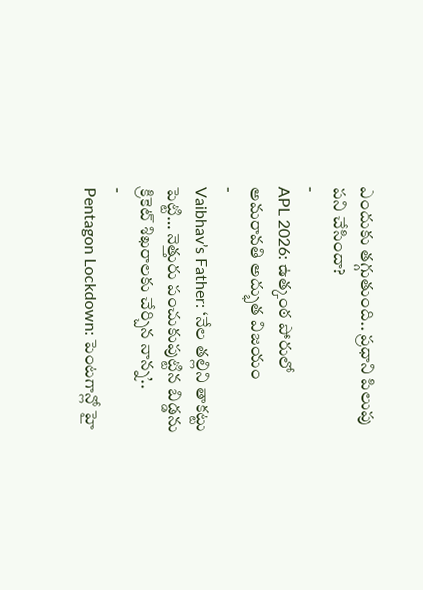ఎందుకు తగ్గుతుంది.. ప్రధాని పిలుపు పని చేసిందా?
-
APL 2026: ఉత్కంఠ పోరులో అమరావతి అద్భుత విజయం
-
Vaibhav’s Father: ‘నేల తల్లిని తాకట్టు పెట్టి… నెత్తురు పంచుకుపుట్టిన బిడ్డను క్రికెట్ శిఖరాలకు చేర్చిన నాన్న’..
-
Pentagon Lockdown: పెంటగాన్లో హై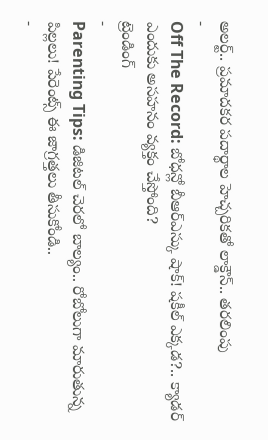అలర్ట్.. ప్రమాదకర పదార్థాల హెచ్చరికతో లాక్డౌన్.. తరలింపు
-
Off The Record: బోధన్లో బీఆర్ఎస్కు షాక్! షకీల్ ఎక్కడ?.. క్యాడర్ ఎందుకు అసహనం వ్యక్తం చేస్తోంది?
ట్రెండింగ్
-
Parenting Tips: డిజిటల్ చెరలో బాల్యం.. రోబోలుగా మారుతున్న పిల్లలు! పేరెంట్స్ ఈ జాగ్రత్తలు తీసుకోండి..
-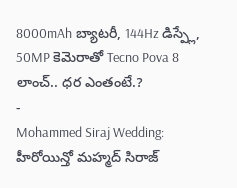8000mAh బ్యాటరీ, 144Hz డిస్ప్లే, 50MP కెమెరాతో Tecno Pova 8 లాంచ్.. ధర ఎంతంటే.?
-
Mohammed Siraj Wedding: హీరోయిన్తో మహ్మద్ సిరాజ్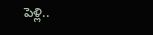పెళ్లి..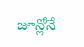జూన్లోనే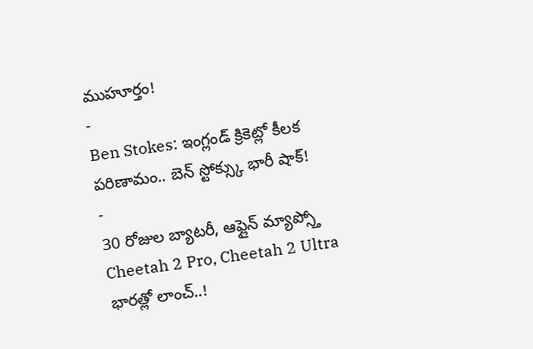ముహూర్తం!
-
Ben Stokes: ఇంగ్లండ్ క్రికెట్లో కీలక పరిణామం.. బెన్ స్టోక్స్కు భారీ షాక్!
-
30 రోజుల బ్యాటరీ, ఆఫ్లైన్ మ్యాప్స్తో Cheetah 2 Pro, Cheetah 2 Ultra భారత్లో లాంచ్..!